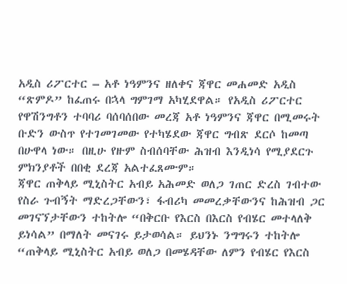አዲስ ሪፖርተር – አቶ ነዓምንና ዘለቀና ጃዋር መሐመድ አዲስ “ጽምዶ” ከፈጠሩ በኋላ ግምገማ አካሂደዋል። የአዲስ ሪፖርተር የዋሽንግቶን ተባባሪ ባሰባሰበው መረጃ አቶ ነዓምንና ጃዋር በሚመሩት ቡድን ውስጥ የተገመገመው የተካሄደው ጃዋር ግብጽ ደርሶ ከመጣ በሁዋላ ነው። በዚሁ የዙም ስብሰባቸው ሕዝብ እንዲነሳ የሚያደርጉ ምክንያቶች በበቂ ደረጃ አልተፈጸሙም።
ጃዋር ጠቅላይ ሚኒስትር አብይ አሕመድ ወለጋ ገጠር ድረስ ገብተው የስራ ጉብኝት ማድረጋቸውን፣ ፋብሪካ መመረቃቸውንና ከሕዝብ ጋር መገናኘታቸውን ተከትሎ “በቅርቡ የእርስ በእርስ የብሄር መተላለቅ ይነሳል” በማለት መናገሩ ይታወሳል። ይህንኑ ንግግሩን ተከትሎ “ጠቅላይ ሚኒስትር አብይ ወለጋ በመሄዳቸው ለምን የብሄር የእርስ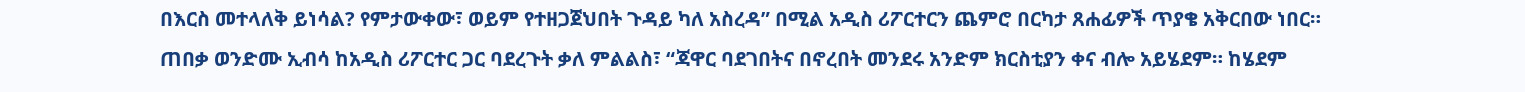በእርስ መተላለቅ ይነሳል? የምታውቀው፣ ወይም የተዘጋጀህበት ጉዳይ ካለ አስረዳ” በሚል አዲስ ሪፖርተርን ጨምሮ በርካታ ጸሐፊዎች ጥያቄ አቅርበው ነበር።
ጠበቃ ወንድሙ ኢብሳ ከአዲስ ሪፖርተር ጋር ባደረጉት ቃለ ምልልስ፣ “ጃዋር ባደገበትና በኖረበት መንደሩ አንድም ክርስቲያን ቀና ብሎ አይሄደም። ከሄደም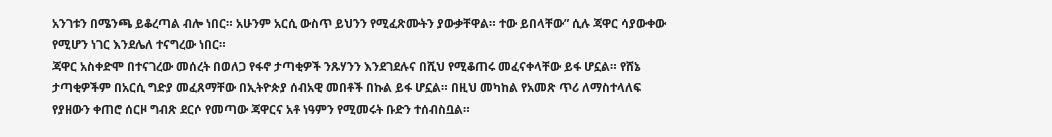አንገቱን በሜንጫ ይቆረጣል ብሎ ነበር። አሁንም አርሲ ውስጥ ይህንን የሚፈጽሙትን ያውቃቸዋል። ተው ይበላቸው” ሲሉ ጃዋር ሳያውቀው የሚሆን ነገር እንደሌለ ተናግረው ነበር።
ጃዋር አስቀድሞ በተናገረው መሰረት በወለጋ የፋኖ ታጣቂዎች ንጹሃንን እንደገደሉና በሺህ የሚቆጠሩ መፈናቀላቸው ይፋ ሆኗል። የሸኔ ታጣቂዎችም በአርሲ ግድያ መፈጸማቸው በኢትዮጵያ ሰብአዊ መበቶች በኩል ይፋ ሆኗል። በዚህ መካከል የአመጽ ጥሪ ለማስተላለፍ የያዘውን ቀጠሮ ሰርዞ ግብጽ ደርሶ የመጣው ጃዋርና አቶ ነዓምን የሚመሩት ቡድን ተሰብስቧል።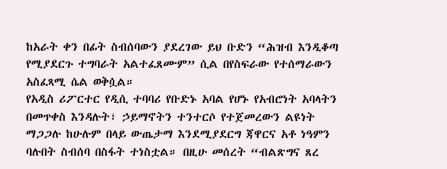ከአራት ቀን በፊት ስብሰባውን ያደረገው ይህ ቡድን “ሕዝብ እንዲቆጣ የሚያደርጉ ተግባራት አልተፈጸሙም” ሲል በየስፍራው የተሰማራውን አስፈጻሚ ሴል ወቅሷል።
የአዲስ ሪፖርተር የዲሲ ተባባሪ የቡድኑ አባል የሆኑ የአብሮነት አባላትን በመጥቀስ እንዳሉት፣ ኃይማኖትን ተንተርሶ የተጀመረውን ልዩነት ማጋጋሉ ከሁሉም በላይ ውጤታማ እንደሚያደርግ ጃዋርና አቶ ነዓምን ባሉበት ስብሰባ በስፋት ተነስቷል። በዚሁ መሰረት “ብልጽግና ጸረ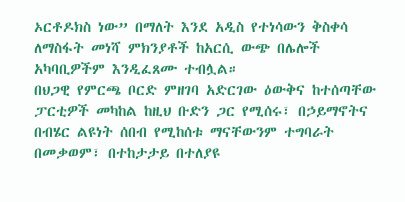ኦርቶዶክስ ነው” በማለት እንደ አዲስ የተነሳውን ቅስቀሳ ለማስፋት መነሻ ምክንያቶች ከአርሲ ውጭ በሌሎች አካባቢዎችም እንዲፈጸሙ ተብሏል።
በህጋዊ የምርጫ ቦርድ ምዘገባ አድርገው ዕውቅና ከተሰጣቸው ፓርቲዎች መካከል ከዚህ ቡድን ጋር የሚሰሩ፣ በኃይማኖትና በብሄር ልዩነት ሰበብ የሚከሰቱ ማናቸውንም ተግባራት በመቃወም፣ በተከታታይ በተለያዩ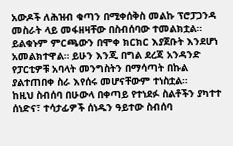አውዶች ለሕዝብ ቁጣን በሚቀሰቅስ መልኩ ፕሮፓጋንዳ መስራት ላይ መፋዘዛቸው በስብሰባው ተመልክቷል። ይልቁኑም ምርጫውን በሞቀ ክርክር እያጀቡት እንደሆነ አመልክተዋል። ይሁን እንጂ በግል ደረጃ አንዳንድ የፓርቲዎቹ አባላት መንግስትን በማሳጣት በኩል ያልተጠበቀ ስራ እየሰሩ መሆናቸውም ተነስቷል።
ከዚህ ስብሰባ በሁውላ በቀጣይ የተነደፉ ስልቶችን ያካተተ ሰነድና፣ ተሳታፊዎች ሰነዱን ዓይተው ስብሰባ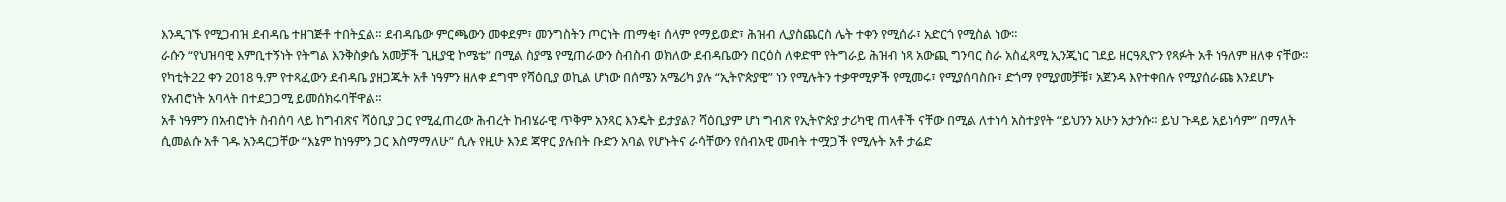እንዲገኙ የሚጋብዝ ደብዳቤ ተዘገጅቶ ተበትኗል። ደብዳቤው ምርጫውን መቀደም፣ መንግስትን ጦርነት ጠማቂ፣ ሰላም የማይወድ፣ ሕዝብ ሊያስጨርስ ሌት ተቀን የሚሰራ፣ አድርጎ የሚስል ነው።
ራሱን “የህዝባዊ እምቢተኝነት የትግል እንቅስቃሴ አመቻች ጊዚያዊ ኮሜቴ” በሚል ስያሜ የሚጠራውን ስብስብ ወክለው ደብዳቤውን በርዕስ ለቀድሞ የትግራይ ሕዝብ ነጻ አውጪ ግንባር ስራ አስፈጻሚ ኢንጂነር ገደይ ዘርዓጺዮን የጻፉት አቶ ነዓለም ዘለቀ ናቸው። የካቲት22 ቀን 2018 ዓ.ም የተጻፈውን ደብዳቤ ያዘጋጁት አቶ ነዓምን ዘለቀ ደግሞ የሻዕቢያ ወኪል ሆነው በሰሜን አሜሪካ ያሉ “ኢትዮጵያዊ” ነን የሚሉትን ተቃዋሚዎች የሚመሩ፣ የሚያሰባስቡ፣ ድጎማ የሚያመቻቹ፣ አጀንዳ እየተቀበሉ የሚያሰራጩ እንደሆኑ የአብሮነት አባላት በተደጋጋሚ ይመሰክሩባቸዋል።
አቶ ነዓምን በአብሮነት ስብሰባ ላይ ከግብጽና ሻዕቢያ ጋር የሚፈጠረው ሕብረት ከብሄራዊ ጥቅም አንጻር እንዴት ይታያል? ሻዕቢያም ሆነ ግብጽ የኢትዮጵያ ታሪካዊ ጠላቶች ናቸው በሚል ለተነሳ አስተያየት “ይህንን አሁን አታንሱ። ይህ ጉዳይ አይነሳም” በማለት ሲመልሱ አቶ ገዱ አንዳርጋቸው “እኔም ከነዓምን ጋር እስማማለሁ” ሲሉ የዚሁ እንደ ጃዋር ያሉበት ቡድን አባል የሆኑትና ራሳቸውን የሰብአዊ መብት ተሟጋች የሚሉት አቶ ታሬድ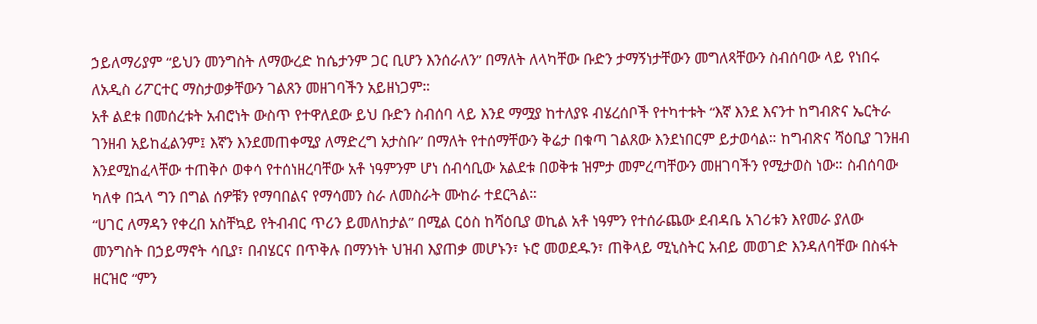ኃይለማሪያም “ይህን መንግስት ለማውረድ ከሴታንም ጋር ቢሆን እንሰራለን” በማለት ለላካቸው ቡድን ታማኝነታቸውን መግለጻቸውን ስብሰባው ላይ የነበሩ ለአዲስ ሪፖርተር ማስታወቃቸውን ገልጸን መዘገባችን አይዘነጋም።
አቶ ልደቱ በመሰረቱት አብሮነት ውስጥ የተዋለደው ይህ ቡድን ስብሰባ ላይ እንደ ማሟያ ከተለያዩ ብሄረሰቦች የተካተቱት “እኛ እንደ እናንተ ከግብጽና ኤርትራ ገንዘብ አይከፈልንም፤ እኛን እንደመጠቀሚያ ለማድረግ አታስቡ” በማለት የተሰማቸውን ቅሬታ በቁጣ ገልጸው እንደነበርም ይታወሳል። ከግብጽና ሻዕቢያ ገንዘብ እንደሚከፈላቸው ተጠቅሶ ወቀሳ የተሰነዘረባቸው አቶ ነዓምንም ሆነ ሰብሳቢው አልደቱ በወቅቱ ዝምታ መምረጣቸውን መዘገባችን የሚታወስ ነው። ስብሰባው ካለቀ በኋላ ግን በግል ሰዎቹን የማባበልና የማሳመን ስራ ለመስራት ሙከራ ተደርጓል።
“ሀገር ለማዳን የቀረበ አስቸኳይ የትብብር ጥሪን ይመለከታል” በሚል ርዕስ ከሻዕቢያ ወኪል አቶ ነዓምን የተሰራጨው ደብዳቤ አገሪቱን እየመራ ያለው መንግስት በኃይማኖት ሳቢያ፣ በብሄርና በጥቅሉ በማንነት ህዝብ እያጠቃ መሆኑን፣ ኑሮ መወደዱን፣ ጠቅላይ ሚኒስትር አብይ መወገድ እንዳለባቸው በስፋት ዘርዝሮ “ምን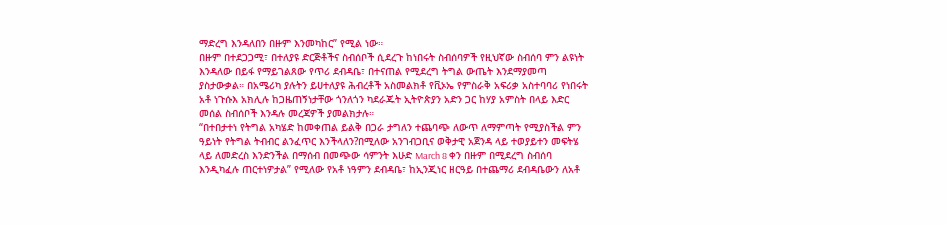ማድረግ እንዳለበን በዙም እንመካከር” የሚል ነው።
በዙም በተደጋጋሚ፣ በተለያዩ ድርጅቶችና ስብሰቦች ሲደረጉ ከነበሩት ስብሰባዎች የዚህኛው ስብሰባ ምን ልዩነት እንዳለው በይፋ የማይገልጸው የጥሪ ደብዳቤ፣ በተናጠል የሚደረግ ትግል ውጤት እንደማያመጣ ያስታውቃል። በአሜሪካ ያሉትን ይሀተለያዩ ሕብረቶች አስመልክቶ የቪኦኤ የምስራቅ አፍሪቃ አስተባባሪ የነበሩት አቶ ነጉሱእ አክሊሉ ከጋዜጠኝነታቸው ጎንለጎን ካደራጁት ኢትዮጵያን አድን ጋር ከሃያ አምስት በላይ እድር መሰል ስብሰቦች እንዳሉ መረጃዎች ያመልክታሉ።
“በተበታተነ የትግል አካሄድ ከመቀጠል ይልቅ በጋራ ታግለን ተጨባጭ ለውጥ ለማምጣት የሚያስችል ምን ዓይነት የትግል ትብብር ልንፈጥር እንችላለን?በሚለው አንገብጋቢና ወቅታዊ አጀንዳ ላይ ተወያይተን መፍትሄ ላይ ለመድረስ እንድንችል በማሰብ በመጭው ሳምንት እሁድ March 8 ቀን በዙም በሚደረግ ስብሰባ እንዲካፈሉ ጠርተነዎታል” የሚለው የአቶ ነዓምን ደብዳቤ፣ ከኢንጂነር ዘርዓይ በተጨማሪ ደብዳቤውን ለአቶ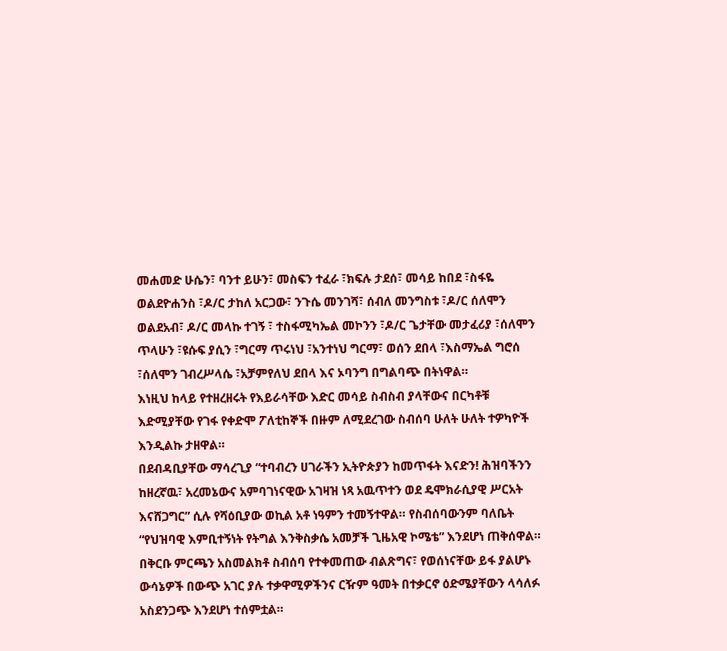መሐመድ ሁሴን፣ ባንተ ይሁን፣ መስፍን ተፈራ ፣ክፍሉ ታደሰ፣ መሳይ ከበደ ፣ስፋዬ ወልደዮሐንስ ፣ዶ/ር ታከለ አርጋው፣ ንጉሴ መንገሻ፣ ሰብለ መንግስቱ ፣ዶ/ር ሰለሞን ወልደአብ፣ ዶ/ር መላኩ ተገኝ ፣ ተስፋሚካኤል መኮንን ፣ዶ/ር ጌታቸው መታፈሪያ ፣ሰለሞን ጥላሁን ፣ዩሱፍ ያሲን ፣ግርማ ጥሩነህ ፣አንተነህ ግርማ፣ ወሰን ደበላ ፣እስማኤል ግሮሰ ፣ሰለሞን ገብረሥላሴ ፣አቻምየለህ ደበላ እና ኦባንግ በግልባጭ በትነዋል።
እነዚህ ከላይ የተዘረዘሩት የእይራሳቸው እድር መሳይ ስብስብ ያላቸውና በርካቶቹ እድሚያቸው የገፋ የቀድሞ ፖለቲከኞች በዙም ለሚደረገው ስብሰባ ሁለት ሁለት ተዎካዮች እንዲልኩ ታዘዋል።
በደብዳቢያቸው ማሳረጊያ “ተባብረን ሀገራችን ኢትዮጵያን ከመጥፋት እናድን! ሕዝባችንን ከዘረኛዉ፣ አረመኔውና አምባገነናዊው አገዛዝ ነጻ አዉጥተን ወደ ዴሞክራሲያዊ ሥርአት እናሸጋግር” ሲሉ የሻዕቢያው ወኪል አቶ ነዓምን ተመኝተዋል። የስብሰባውንም ባለቤት “የህዝባዊ እምቢተኝነት የትግል እንቅስቃሴ አመቻች ጊዜአዊ ኮሜቴ” እንደሆነ ጠቅሰዋል።
በቅርቡ ምርጫን አስመልክቶ ስብሰባ የተቀመጠው ብልጽግና፣ የወሰነናቸው ይፋ ያልሆኑ ውሳኔዎች በውጭ አገር ያሉ ተቃዋሚዎችንና ርዥም ዓመት በተቃርኖ ዕድሜያቸውን ላሳለፉ አስደንጋጭ እንደሆነ ተሰምቷል።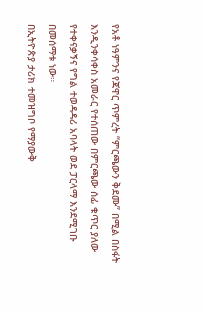የአቶ ነዓምንና የጃዋር ጥምረት “ምርጫውን ቅደሙ” በሚል በስፋት እንዲንቀሳቀስ አመራር የተሰጠው በምርጫው ሰፊ ቁጥር ያለው የተቀናቃኝና የግል ተወዳዳሪ አባላት ወደ ፓርላማ እንደሚገቡ በመሰማቱ ነው።
በኢትዮጵያ ታሪክ ተመዝግቦ የማያውቅ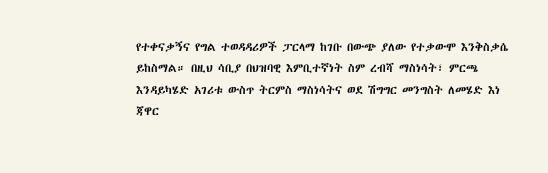የተቀናቃኝና የግል ተወዳዳሪዎች ፓርላማ ከገቡ በውጭ ያለው የተቃውሞ እንቅስቃሴ ይከስማል። በዚህ ሳቢያ በህዝባዊ እምቢተኛነት ስም ረብሻ ማስነሳት፣ ምርጫ እንዳይካሄድ አገሪቱ ውስጥ ትርምስ ማስነሳትና ወደ ሽግግር መንግስት ለመሄድ እነ ጃዋር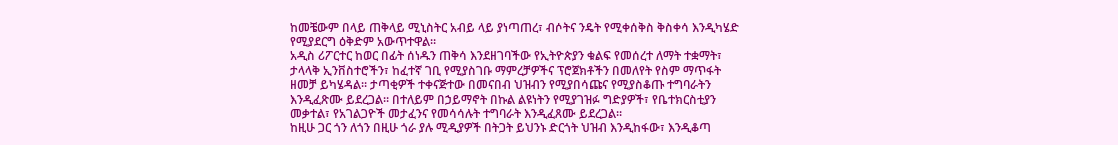ከመቼውም በላይ ጠቅላይ ሚኒስትር አብይ ላይ ያነጣጠረ፣ ብሶትና ንዴት የሚቀሰቅስ ቅስቀሳ እንዲካሄድ የሚያደርግ ዕቅድም አውጥተዋል።
አዲስ ሪፖርተር ከወር በፊት ሰነዱን ጠቅሳ እንደዘገባችው የኢትዮጵያን ቁልፍ የመሰረተ ለማት ተቋማት፣ ታላላቅ ኢንቨስተሮችን፣ ከፈተኛ ገቢ የሚያስገቡ ማምረቻዎችና ፕሮጀክቶችን በመለየት የስም ማጥፋት ዘመቻ ይካሄዳል። ታጣቂዎች ተቀናጅተው በመናበብ ህዝብን የሚያበሳጩና የሚያስቆጡ ተግባራትን እንዲፈጽሙ ይደረጋል። በተለይም በኃይማኖት በኩል ልዩነትን የሚያገዝፉ ግድያዎች፣ የቤተክርስቲያን መቃተል፣ የአገልጋዮች መታፈንና የመሳሳሉት ተግባራት እንዲፈጸሙ ይደረጋል።
ከዚሁ ጋር ጎን ለጎን በዚሁ ጎራ ያሉ ሚዲያዎች በትጋት ይህንኑ ድርጎት ህዝብ እንዲከፋው፣ እንዲቆጣ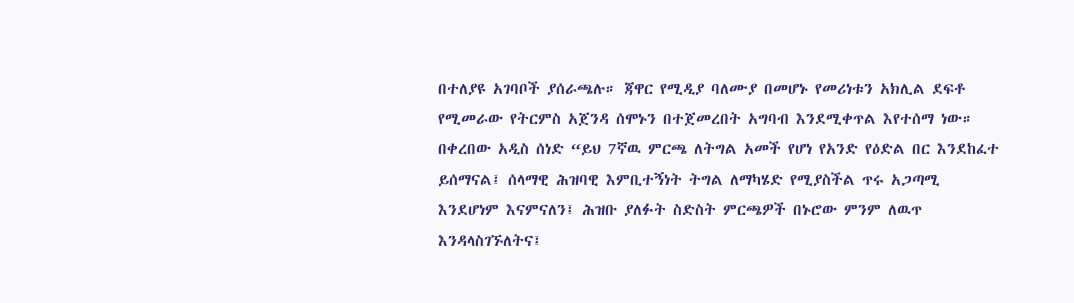በተለያዩ አገባቦች ያሰራጫሉ። ጃዋር የሚዲያ ባለሙያ በመሆኑ የመሪነቱን አክሊል ደፍቶ የሚመራው የትርምስ አጀንዳ ሰሞኑን በተጀመረበት አግባብ እንደሚቀጥል እየተሰማ ነው።
በቀረበው አዲስ ሰነድ “ይህ 7ኛዉ ምርጫ ለትግል አመች የሆነ የአንድ የዕድል በር እንደከፈተ ይሰማናል፤ ሰላማዊ ሕዝባዊ እምቢተኝነት ትግል ለማካሄድ የሚያስችል ጥሩ አጋጣሚ እንደሆነም እናምናለን፤ ሕዝቡ ያለፉት ስድስት ምርጫዎች በኑሮው ምንም ለዉጥ እንዳላስገኙለትና፤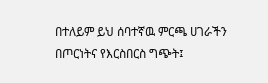በተለይም ይህ ሰባተኛዉ ምርጫ ሀገራችን በጦርነትና የእርስበርስ ግጭት፤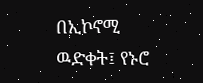በኢኮኖሚ ዉድቀት፤ የኑሮ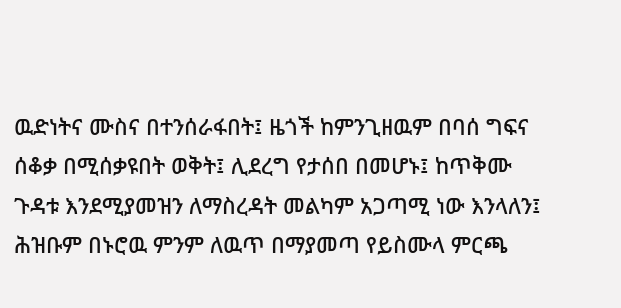ዉድነትና ሙስና በተንሰራፋበት፤ ዜጎች ከምንጊዘዉም በባሰ ግፍና ሰቆቃ በሚሰቃዩበት ወቅት፤ ሊደረግ የታሰበ በመሆኑ፤ ከጥቅሙ ጉዳቱ እንደሚያመዝን ለማስረዳት መልካም አጋጣሚ ነው እንላለን፤ ሕዝቡም በኑሮዉ ምንም ለዉጥ በማያመጣ የይስሙላ ምርጫ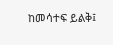ከመሳተፍ ይልቅ፤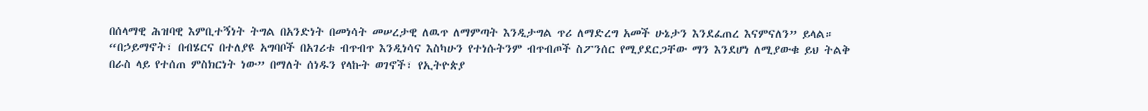በሰላማዊ ሕዝባዊ እምቢተኝነት ትግል በአንድነት በመነሳት መሠረታዊ ለዉጥ ለማምጣት እንዲታግል ጥሪ ለማድረግ አመች ሁኔታን እንደፈጠረ እናምናለን” ይላል።
“በኃይማኖት፣ በብሄርና በተለያዩ አግባቦች በአገሪቱ ብጥብጥ እንዲነሳና እስካሁን የተነሱትንም ብጥብጦች ስፖንሰር የሚያደርጋቸው ማን እንደሆነ ለሚያውቁ ይህ ትልቅ በራስ ላይ የተሰጠ ምስክርነት ነው” በማለት ሰነዱን የላኩት ወገኖች፣ የኢትዮጵያ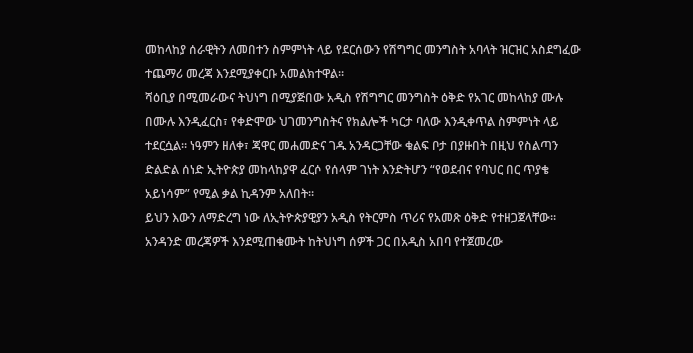መከላከያ ሰራዊትን ለመበተን ስምምነት ላይ የደርሰውን የሽግግር መንግስት አባላት ዝርዝር አስደግፈው ተጨማሪ መረጃ እንደሚያቀርቡ አመልክተዋል።
ሻዕቢያ በሚመራውና ትህነግ በሚያጅበው አዲስ የሽግግር መንግስት ዕቅድ የአገር መከላከያ ሙሉ በሙሉ እንዲፈርስ፣ የቀድሞው ህገመንግስትና የክልሎች ካርታ ባለው እንዲቀጥል ስምምነት ላይ ተደርሷል። ነዓምን ዘለቀ፣ ጃዋር መሐመድና ገዱ አንዳርጋቸው ቁልፍ ቦታ በያዙበት በዚህ የስልጣን ድልድል ሰነድ ኢትዮጵያ መከላከያዋ ፈርሶ የሰላም ገነት እንድትሆን “የወደብና የባህር በር ጥያቄ አይነሳም” የሚል ቃል ኪዳንም አለበት።
ይህን እውን ለማድረግ ነው ለኢትዮጵያዊያን አዲስ የትርምስ ጥሪና የአመጽ ዕቅድ የተዘጋጀላቸው። አንዳንድ መረጃዎች እንደሚጠቁሙት ከትህነግ ሰዎች ጋር በአዲስ አበባ የተጀመረው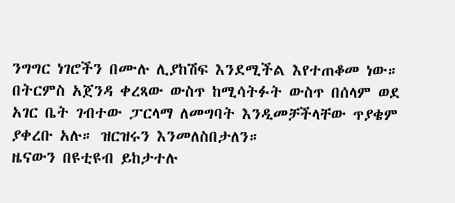ንግግር ነገሮችን በሙሉ ሊያከሽፍ እንደሚችል እየተጠቆመ ነው። በትርምስ አጀንዳ ቀረጻው ውስጥ ከሚሳትፉት ውስጥ በሰላም ወደ አገር ቤት ገብተው ፓርላማ ለመግባት እንዲመቻችላቸው ጥያቄም ያቀረቡ አሉ። ዝርዝሩን እንመለስበታለን።
ዜናውን በዩቲዩብ ይከታተሉ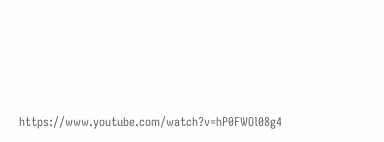https://www.youtube.com/watch?v=hP0FWOl08g4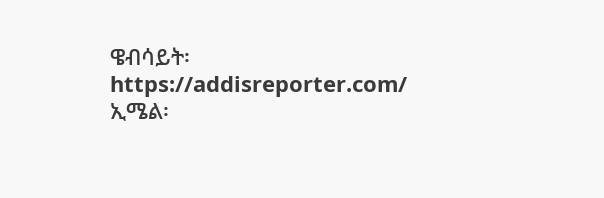ዌብሳይት፡ https://addisreporter.com/
ኢሜል፡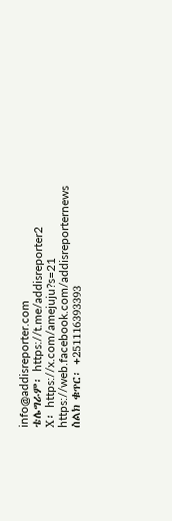info@addisreporter.com
ቴሌግራም፡ https://t.me/addisreporter2
X፡ https://x.com/amejuju?s=21
https://web.facebook.com/addisreporternews
ስልክ ቁጥር፡ +251116393393